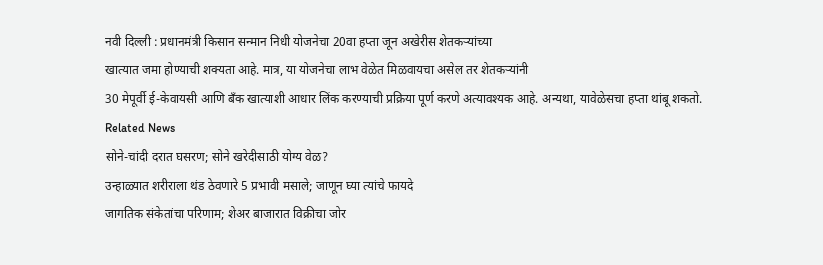नवी दिल्ली : प्रधानमंत्री किसान सन्मान निधी योजनेचा 20वा हप्ता जून अखेरीस शेतकऱ्यांच्या
खात्यात जमा होण्याची शक्यता आहे. मात्र, या योजनेचा लाभ वेळेत मिळवायचा असेल तर शेतकऱ्यांनी
30 मेपूर्वी ई-केवायसी आणि बँक खात्याशी आधार लिंक करण्याची प्रक्रिया पूर्ण करणे अत्यावश्यक आहे. अन्यथा, यावेळेसचा हप्ता थांबू शकतो.
Related News
सोने-चांदी दरात घसरण; सोने खरेदीसाठी योग्य वेळ?
उन्हाळ्यात शरीराला थंड ठेवणारे 5 प्रभावी मसाले; जाणून घ्या त्यांचे फायदे
जागतिक संकेतांचा परिणाम; शेअर बाजारात विक्रीचा जोर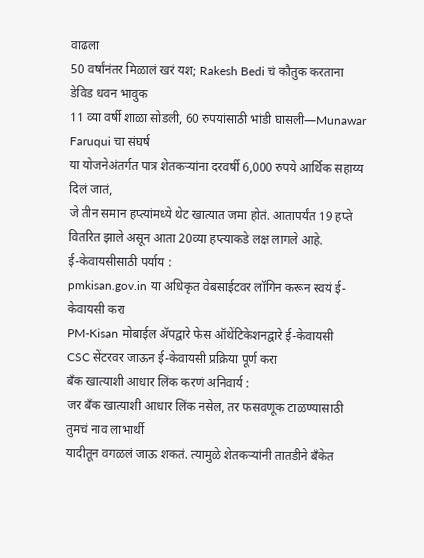वाढला
50 वर्षांनंतर मिळालं खरं यश; Rakesh Bedi चं कौतुक करताना डेविड धवन भावुक
11 व्या वर्षी शाळा सोडली, 60 रुपयांसाठी भांडी घासली—Munawar Faruqui चा संघर्ष
या योजनेअंतर्गत पात्र शेतकऱ्यांना दरवर्षी 6,000 रुपये आर्थिक सहाय्य दिलं जातं,
जे तीन समान हप्त्यांमध्ये थेट खात्यात जमा होतं. आतापर्यंत 19 हप्ते वितरित झाले असून आता 20व्या हप्त्याकडे लक्ष लागले आहे.
ई-केवायसीसाठी पर्याय :
pmkisan.gov.in या अधिकृत वेबसाईटवर लॉगिन करून स्वयं ई-केवायसी करा
PM-Kisan मोबाईल ॲपद्वारे फेस ऑथेंटिकेशनद्वारे ई-केवायसी
CSC सेंटरवर जाऊन ई-केवायसी प्रक्रिया पूर्ण करा
बँक खात्याशी आधार लिंक करणं अनिवार्य :
जर बँक खात्याशी आधार लिंक नसेल, तर फसवणूक टाळण्यासाठी तुमचं नाव लाभार्थी
यादीतून वगळलं जाऊ शकतं. त्यामुळे शेतकऱ्यांनी तातडीने बँकेत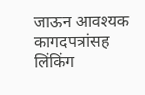जाऊन आवश्यक कागदपत्रांसह लिंकिंग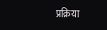प्रक्रिया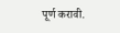पूर्ण करावी.